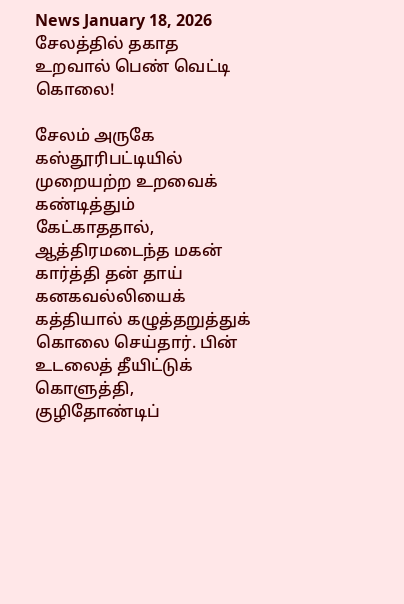News January 18, 2026
சேலத்தில் தகாத உறவால் பெண் வெட்டி கொலை!

சேலம் அருகே கஸ்தூரிபட்டியில் முறையற்ற உறவைக் கண்டித்தும் கேட்காததால், ஆத்திரமடைந்த மகன் கார்த்தி தன் தாய் கனகவல்லியைக் கத்தியால் கழுத்தறுத்துக் கொலை செய்தார். பின் உடலைத் தீயிட்டுக் கொளுத்தி, குழிதோண்டிப்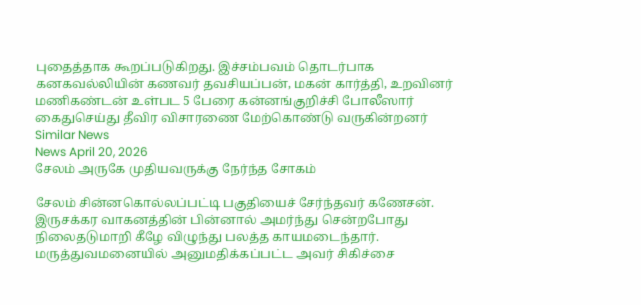புதைத்தாக கூறப்படுகிறது. இச்சம்பவம் தொடர்பாக கனகவல்லியின் கணவர் தவசியப்பன், மகன் கார்த்தி, உறவினர் மணிகண்டன் உள்பட 5 பேரை கன்னங்குறிச்சி போலீஸார் கைதுசெய்து தீவிர விசாரணை மேற்கொண்டு வருகின்றனர்
Similar News
News April 20, 2026
சேலம் அருகே முதியவருக்கு நேர்ந்த சோகம்

சேலம் சின்னகொல்லப்பட்டி பகுதியைச் சேர்ந்தவர் கணேசன். இருசக்கர வாகனத்தின் பின்னால் அமர்ந்து சென்றபோது நிலைதடுமாறி கீழே விழுந்து பலத்த காயமடைந்தார். மருத்துவமனையில் அனுமதிக்கப்பட்ட அவர் சிகிச்சை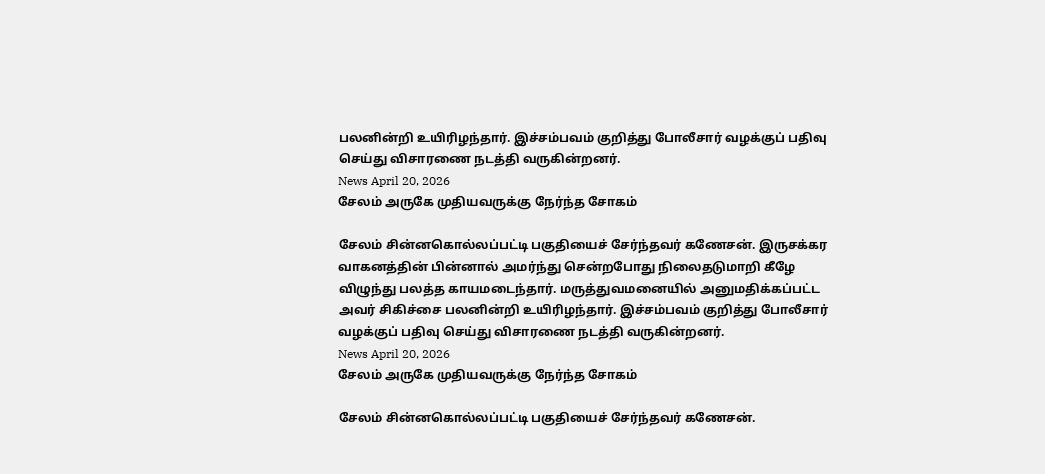பலனின்றி உயிரிழந்தார். இச்சம்பவம் குறித்து போலீசார் வழக்குப் பதிவு செய்து விசாரணை நடத்தி வருகின்றனர்.
News April 20, 2026
சேலம் அருகே முதியவருக்கு நேர்ந்த சோகம்

சேலம் சின்னகொல்லப்பட்டி பகுதியைச் சேர்ந்தவர் கணேசன். இருசக்கர வாகனத்தின் பின்னால் அமர்ந்து சென்றபோது நிலைதடுமாறி கீழே விழுந்து பலத்த காயமடைந்தார். மருத்துவமனையில் அனுமதிக்கப்பட்ட அவர் சிகிச்சை பலனின்றி உயிரிழந்தார். இச்சம்பவம் குறித்து போலீசார் வழக்குப் பதிவு செய்து விசாரணை நடத்தி வருகின்றனர்.
News April 20, 2026
சேலம் அருகே முதியவருக்கு நேர்ந்த சோகம்

சேலம் சின்னகொல்லப்பட்டி பகுதியைச் சேர்ந்தவர் கணேசன்.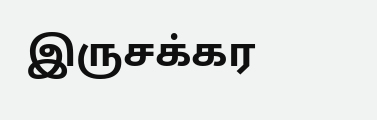இருசக்கர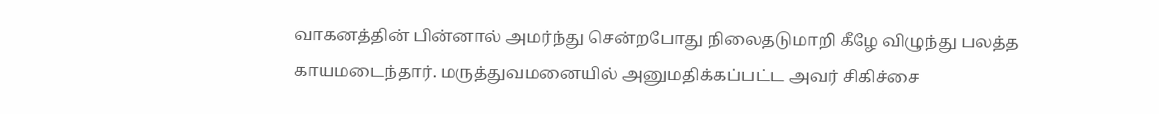வாகனத்தின் பின்னால் அமர்ந்து சென்றபோது நிலைதடுமாறி கீழே விழுந்து பலத்த காயமடைந்தார். மருத்துவமனையில் அனுமதிக்கப்பட்ட அவர் சிகிச்சை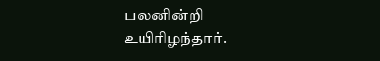பலனின்றி உயிரிழந்தார்.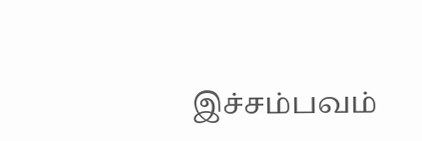இச்சம்பவம்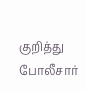குறித்து போலீசார்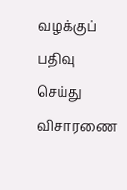வழக்குப் பதிவு செய்து விசாரணை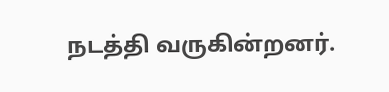நடத்தி வருகின்றனர்.